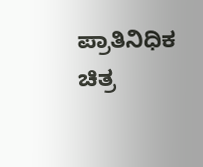ಪ್ರಾತಿನಿಧಿಕ ಚಿತ್ರ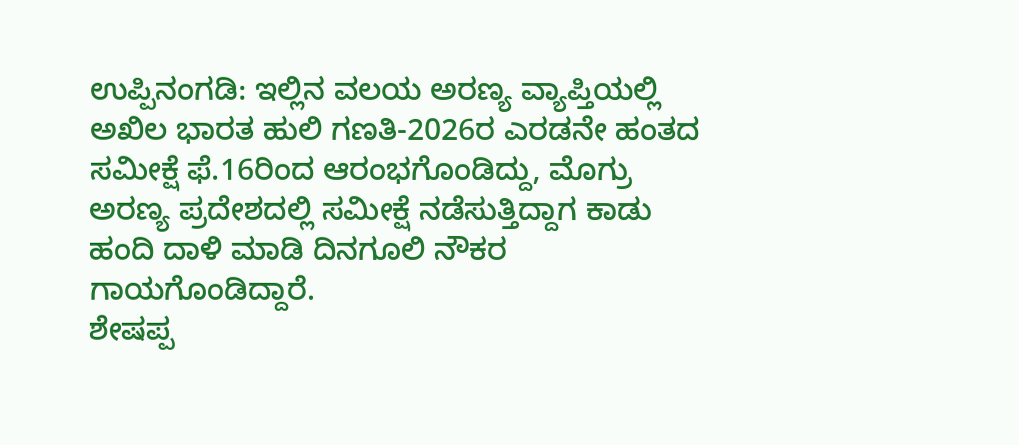ಉಪ್ಪಿನಂಗಡಿ: ಇಲ್ಲಿನ ವಲಯ ಅರಣ್ಯ ವ್ಯಾಪ್ತಿಯಲ್ಲಿ ಅಖಿಲ ಭಾರತ ಹುಲಿ ಗಣತಿ-2026ರ ಎರಡನೇ ಹಂತದ ಸಮೀಕ್ಷೆ ಫೆ.16ರಿಂದ ಆರಂಭಗೊಂಡಿದ್ದು, ಮೊಗ್ರು ಅರಣ್ಯ ಪ್ರದೇಶದಲ್ಲಿ ಸಮೀಕ್ಷೆ ನಡೆಸುತ್ತಿದ್ದಾಗ ಕಾಡು ಹಂದಿ ದಾಳಿ ಮಾಡಿ ದಿನಗೂಲಿ ನೌಕರ ಗಾಯಗೊಂಡಿದ್ದಾರೆ.
ಶೇಷಪ್ಪ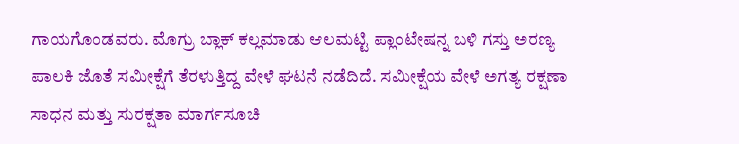ಗಾಯಗೊಂಡವರು. ಮೊಗ್ರು ಬ್ಲಾಕ್ ಕಲ್ಲಮಾಡು ಆಲಮಟ್ಟಿ ಪ್ಲಾಂಟೇಷನ್ನ ಬಳಿ ಗಸ್ತು ಅರಣ್ಯ ಪಾಲಕಿ ಜೊತೆ ಸಮೀಕ್ಷೆಗೆ ತೆರಳುತ್ತಿದ್ದ ವೇಳೆ ಘಟನೆ ನಡೆದಿದೆ. ಸಮೀಕ್ಷೆಯ ವೇಳೆ ಅಗತ್ಯ ರಕ್ಷಣಾ ಸಾಧನ ಮತ್ತು ಸುರಕ್ಷತಾ ಮಾರ್ಗಸೂಚಿ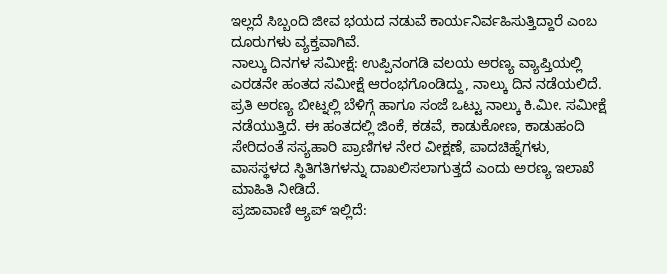ಇಲ್ಲದೆ ಸಿಬ್ಬಂದಿ ಜೀವ ಭಯದ ನಡುವೆ ಕಾರ್ಯನಿರ್ವಹಿಸುತ್ತಿದ್ದಾರೆ ಎಂಬ ದೂರುಗಳು ವ್ಯಕ್ತವಾಗಿವೆ.
ನಾಲ್ಕು ದಿನಗಳ ಸಮೀಕ್ಷೆ: ಉಪ್ಪಿನಂಗಡಿ ವಲಯ ಅರಣ್ಯ ವ್ಯಾಪ್ತಿಯಲ್ಲಿ ಎರಡನೇ ಹಂತದ ಸಮೀಕ್ಷೆ ಆರಂಭಗೊಂಡಿದ್ದು, ನಾಲ್ಕು ದಿನ ನಡೆಯಲಿದೆ. ಪ್ರತಿ ಅರಣ್ಯ ಬೀಟ್ನಲ್ಲಿ ಬೆಳಿಗ್ಗೆ ಹಾಗೂ ಸಂಜೆ ಒಟ್ಟು ನಾಲ್ಕು ಕಿ.ಮೀ. ಸಮೀಕ್ಷೆ ನಡೆಯುತ್ತಿದೆ. ಈ ಹಂತದಲ್ಲಿ ಜಿಂಕೆ, ಕಡವೆ, ಕಾಡುಕೋಣ, ಕಾಡುಹಂದಿ ಸೇರಿದಂತೆ ಸಸ್ಯಹಾರಿ ಪ್ರಾಣಿಗಳ ನೇರ ವೀಕ್ಷಣೆ, ಪಾದಚಿಹ್ನೆಗಳು, ವಾಸಸ್ಥಳದ ಸ್ಥಿತಿಗತಿಗಳನ್ನು ದಾಖಲಿಸಲಾಗುತ್ತದೆ ಎಂದು ಅರಣ್ಯ ಇಲಾಖೆ ಮಾಹಿತಿ ನೀಡಿದೆ.
ಪ್ರಜಾವಾಣಿ ಆ್ಯಪ್ ಇಲ್ಲಿದೆ: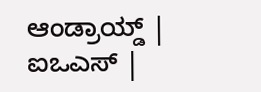ಆಂಡ್ರಾಯ್ಡ್ | ಐಒಎಸ್ |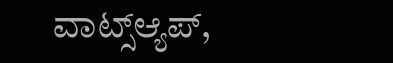ವಾಟ್ಸ್ಆ್ಯಪ್,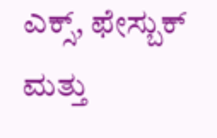ಎಕ್ಸ್, ಫೇಸ್ಬುಕ್ ಮತ್ತು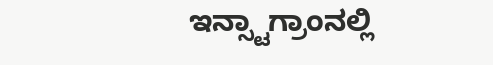ಇನ್ಸ್ಟಾಗ್ರಾಂನಲ್ಲಿ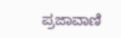ಪ್ರಜಾವಾಣಿ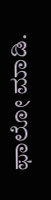ಫಾಲೋ ಮಾಡಿ.